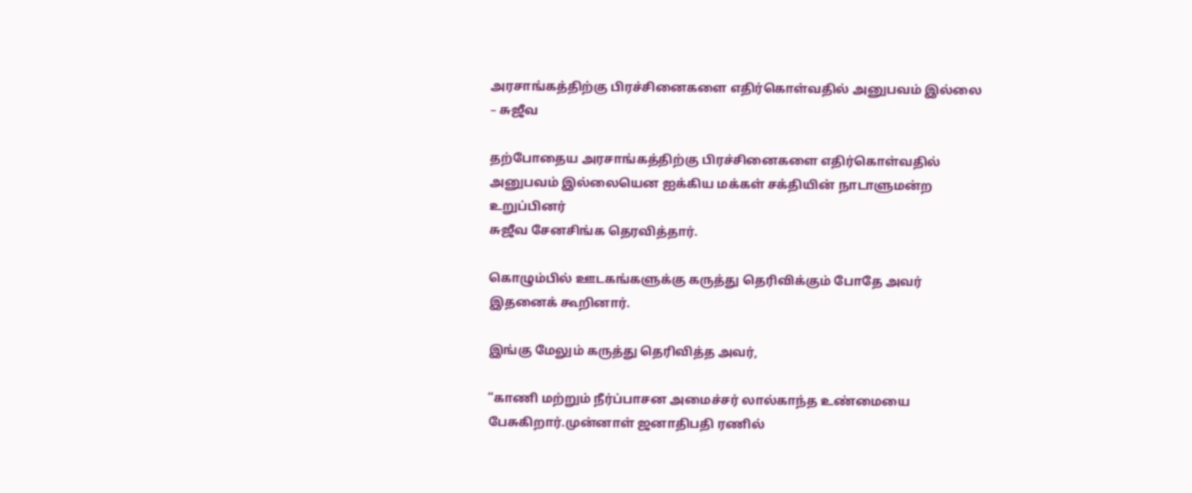அரசாங்கத்திற்கு பிரச்சினைகளை எதிர்கொள்வதில் அனுபவம் இல்லை – சுஜீவ

தற்போதைய அரசாங்கத்திற்கு பிரச்சினைகளை எதிர்கொள்வதில் அனுபவம் இல்லையென ஐக்கிய மக்கள் சக்தியின் நாடாளுமன்ற உறுப்பினர்
சுஜீவ சேனசிங்க தெரவித்தார்.

கொழும்பில் ஊடகங்களுக்கு கருத்து தெரிவிக்கும் போதே அவர் இதனைக் கூறினார்.

இங்கு மேலும் கருத்து தெரிவித்த அவர்,

“காணி மற்றும் நீர்ப்பாசன அமைச்சர் லால்காந்த உண்மையை பேசுகிறார்.முன்னாள் ஜனாதிபதி ரணில்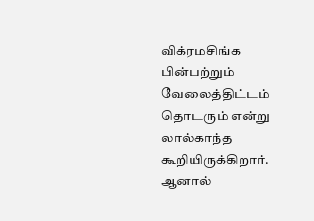விக்ரமசிங்க பின்பற்றும் வேலைத்திட்டம் தொடரும் என்று லால்காந்த கூறியிருக்கிறார். ஆனால்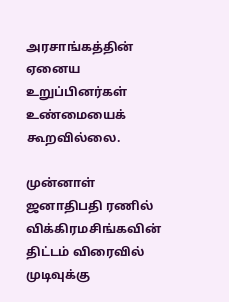அரசாங்கத்தின் ஏனைய உறுப்பினர்கள் உண்மையைக் கூறவில்லை.

முன்னாள் ஜனாதிபதி ரணில் விக்கிரமசிங்கவின் திட்டம் விரைவில் முடிவுக்கு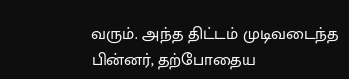வரும். அந்த திட்டம் முடிவடைந்த பின்னர், தற்போதைய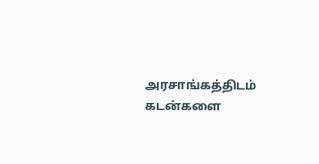அரசாங்கத்திடம் கடன்களை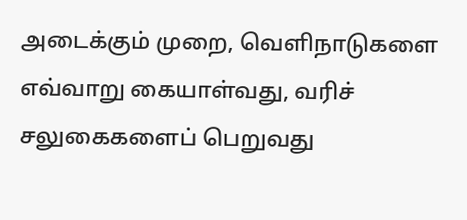அடைக்கும் முறை, வெளிநாடுகளை எவ்வாறு கையாள்வது, வரிச் சலுகைகளைப் பெறுவது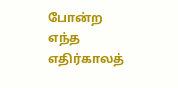போன்ற எந்த எதிர்காலத்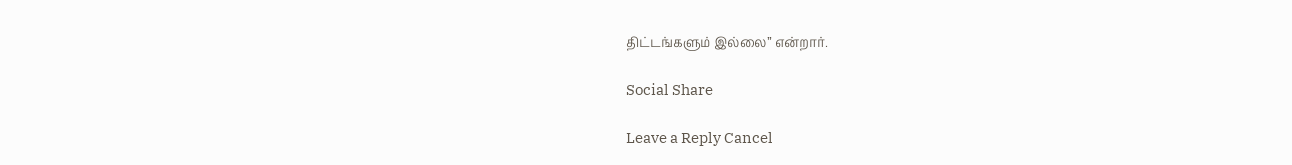திட்டங்களும் இல்லை” என்றார்.

Social Share

Leave a Reply Cancel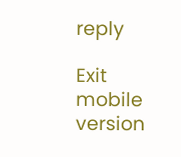reply

Exit mobile version